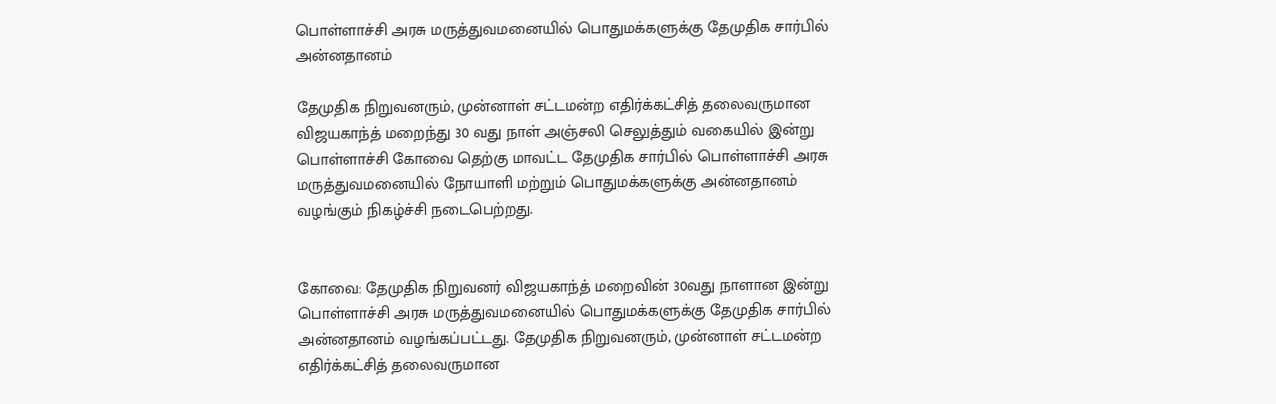பொள்ளாச்சி அரசு மருத்துவமனையில் பொதுமக்களுக்கு தேமுதிக சார்பில் அன்னதானம்

தேமுதிக நிறுவனரும், முன்னாள் சட்டமன்ற எதிர்க்கட்சித் தலைவருமான விஜயகாந்த் மறைந்து 30 வது நாள் அஞ்சலி செலுத்தும் வகையில் இன்று பொள்ளாச்சி கோவை தெற்கு மாவட்ட தேமுதிக சார்பில் பொள்ளாச்சி அரசு மருத்துவமனையில் நோயாளி மற்றும் பொதுமக்களுக்கு அன்னதானம் வழங்கும் நிகழ்ச்சி நடைபெற்றது.


கோவை: தேமுதிக நிறுவனர் விஜயகாந்த் மறைவின் 30வது நாளான இன்று பொள்ளாச்சி அரசு மருத்துவமனையில் பொதுமக்களுக்கு தேமுதிக சார்பில் அன்னதானம் வழங்கப்பட்டது. தேமுதிக நிறுவனரும், முன்னாள் சட்டமன்ற எதிர்க்கட்சித் தலைவருமான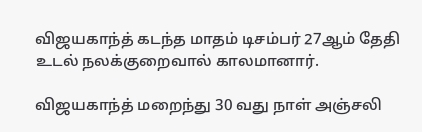விஜயகாந்த் கடந்த மாதம் டிசம்பர் 27ஆம் தேதி உடல் நலக்குறைவால் காலமானார்.

விஜயகாந்த் மறைந்து 30 வது நாள் அஞ்சலி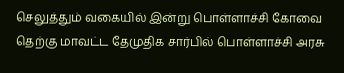செலுத்தும் வகையில் இன்று பொள்ளாச்சி கோவை தெற்கு மாவட்ட தேமுதிக சார்பில் பொள்ளாச்சி அரசு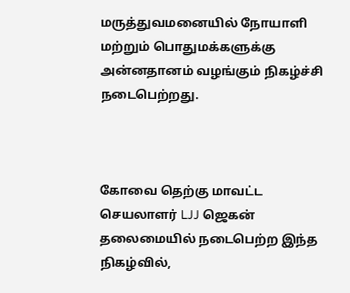மருத்துவமனையில் நோயாளி மற்றும் பொதுமக்களுக்கு அன்னதானம் வழங்கும் நிகழ்ச்சி நடைபெற்றது.



கோவை தெற்கு மாவட்ட செயலாளர் LJJ ஜெகன் தலைமையில் நடைபெற்ற இந்த நிகழ்வில்,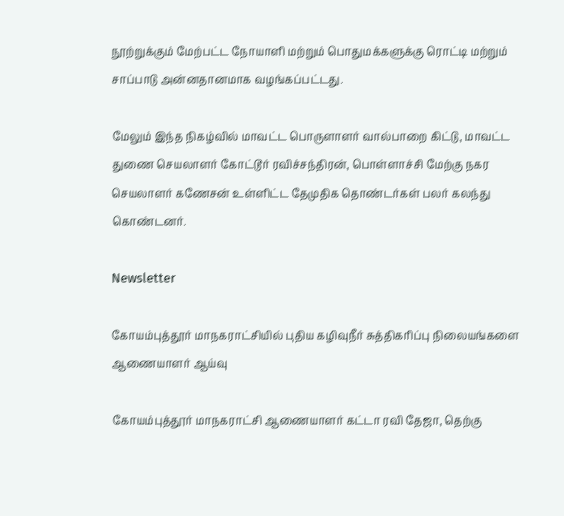நூற்றுக்கும் மேற்பட்ட நோயாளி மற்றும் பொதுமக்களுக்கு ரொட்டி மற்றும் சாப்பாடு அன்னதானமாக வழங்கப்பட்டது.

மேலும் இந்த நிகழ்வில் மாவட்ட பொருளாளர் வால்பாறை கிட்டு, மாவட்ட துணை செயலாளர் கோட்டூர் ரவிச்சந்திரன், பொள்ளாச்சி மேற்கு நகர செயலாளர் கணேசன் உள்ளிட்ட தேமுதிக தொண்டர்கள் பலர் கலந்து கொண்டனர்.

Newsletter

கோயம்புத்தூர் மாநகராட்சியில் புதிய கழிவுநீர் சுத்திகரிப்பு நிலையங்களை ஆணையாளர் ஆய்வு

கோயம்புத்தூர் மாநகராட்சி ஆணையாளர் கட்டா ரவி தேஜா, தெற்கு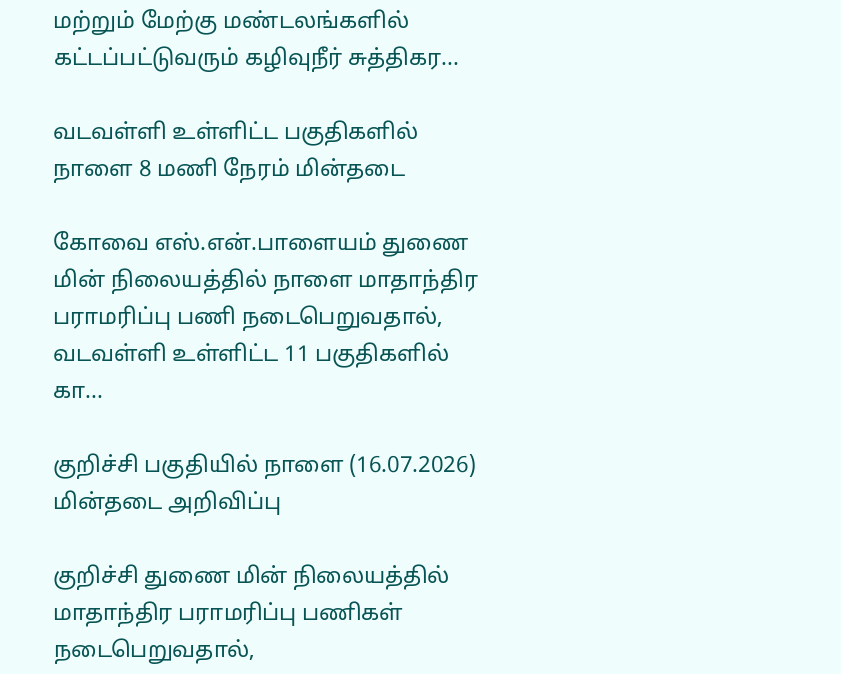மற்றும் மேற்கு மண்டலங்களில் கட்டப்பட்டுவரும் கழிவுநீர் சுத்திகர...

வடவள்ளி உள்ளிட்ட பகுதிகளில் நாளை 8 மணி நேரம் மின்தடை

கோவை எஸ்.என்.பாளையம் துணை மின் நிலையத்தில் நாளை மாதாந்திர பராமரிப்பு பணி நடைபெறுவதால், வடவள்ளி உள்ளிட்ட 11 பகுதிகளில் கா...

குறிச்சி பகுதியில் நாளை (16.07.2026) மின்தடை அறிவிப்பு

குறிச்சி துணை மின் நிலையத்தில் மாதாந்திர பராமரிப்பு பணிகள் நடைபெறுவதால்,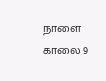நாளை காலை 9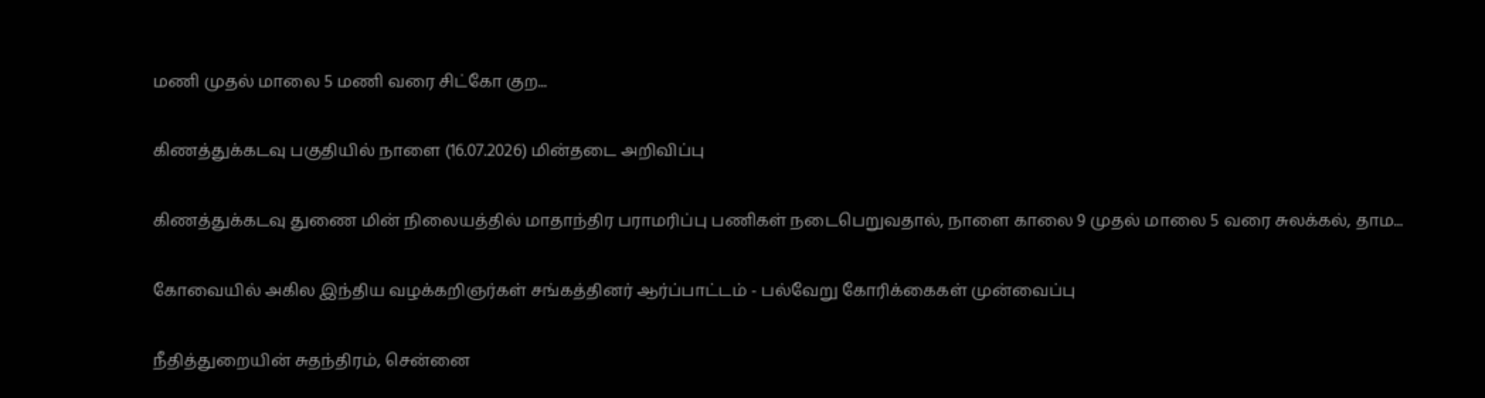மணி முதல் மாலை 5 மணி வரை சிட்கோ குற...

கிணத்துக்கடவு பகுதியில் நாளை (16.07.2026) மின்தடை அறிவிப்பு

கிணத்துக்கடவு துணை மின் நிலையத்தில் மாதாந்திர பராமரிப்பு பணிகள் நடைபெறுவதால், நாளை காலை 9 முதல் மாலை 5 வரை சுலக்கல், தாம...

கோவையில் அகில இந்திய வழக்கறிஞர்கள் சங்கத்தினர் ஆர்ப்பாட்டம் - பல்வேறு கோரிக்கைகள் முன்வைப்பு

நீதித்துறையின் சுதந்திரம், சென்னை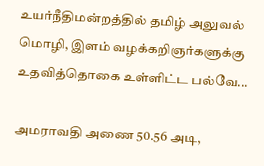உயர்நீதிமன்றத்தில் தமிழ் அலுவல் மொழி, இளம் வழக்கறிஞர்களுக்கு உதவித்தொகை உள்ளிட்ட பல்வே...

அமராவதி அணை 50.56 அடி,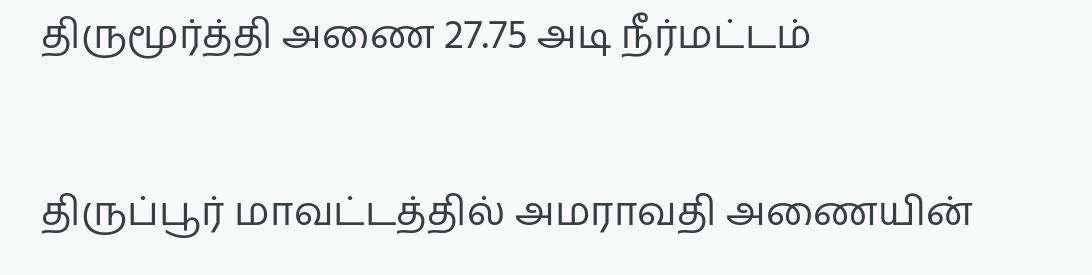திருமூர்த்தி அணை 27.75 அடி நீர்மட்டம்

திருப்பூர் மாவட்டத்தில் அமராவதி அணையின்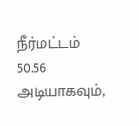நீர்மட்டம் 50.56 அடியாகவும்,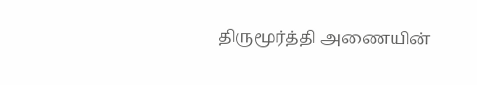திருமூர்த்தி அணையின்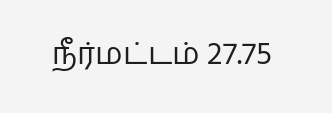நீர்மட்டம் 27.75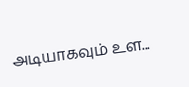அடியாகவும் உள...